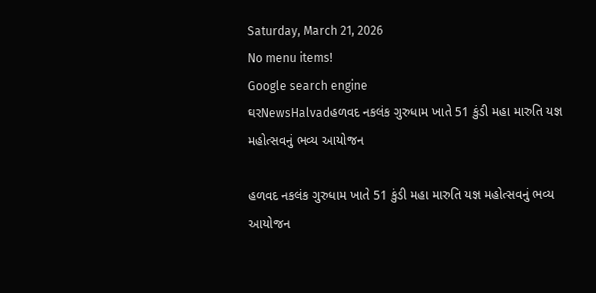Saturday, March 21, 2026
No menu items!
Google search engine
ઘરNewsHalvadહળવદ નકલંક ગુરુધામ ખાતે 51 કુંડી મહા મારુતિ યજ્ઞ મહોત્સવનું ભવ્ય આયોજન

હળવદ નકલંક ગુરુધામ ખાતે 51 કુંડી મહા મારુતિ યજ્ઞ મહોત્સવનું ભવ્ય આયોજન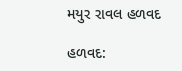મયુર રાવલ હળવદ

હળવદ: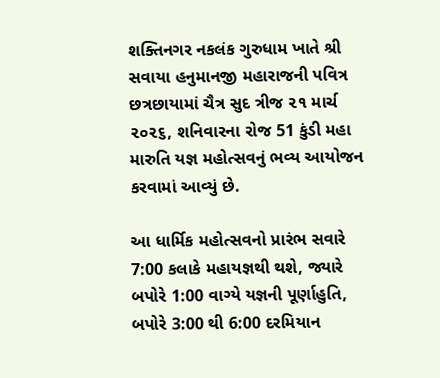શક્તિનગર નકલંક ગુરુધામ ખાતે શ્રી સવાયા હનુમાનજી મહારાજની પવિત્ર છત્રછાયામાં ચૈત્ર સુદ ત્રીજ ૨૧ માર્ચ ૨૦૨૬, શનિવારના રોજ 51 કુંડી મહા મારુતિ યજ્ઞ મહોત્સવનું ભવ્ય આયોજન કરવામાં આવ્યું છે.

આ ધાર્મિક મહોત્સવનો પ્રારંભ સવારે 7:00 કલાકે મહાયજ્ઞથી થશે, જ્યારે બપોરે 1:00 વાગ્યે યજ્ઞની પૂર્ણાહુતિ, બપોરે 3:00 થી 6:00 દરમિયાન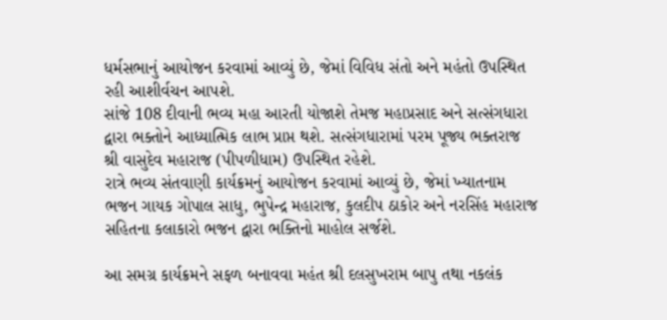ધર્મસભાનું આયોજન કરવામાં આવ્યું છે, જેમાં વિવિધ સંતો અને મહંતો ઉપસ્થિત રહી આશીર્વચન આપશે.
સાંજે 108 દીવાની ભવ્ય મહા આરતી યોજાશે તેમજ મહાપ્રસાદ અને સત્સંગધારા દ્વારા ભક્તોને આધ્યાત્મિક લાભ પ્રાપ્ત થશે. સત્સંગધારામાં પરમ પૂજ્ય ભક્તરાજ શ્રી વાસુદેવ મહારાજ (પીપળીધામ) ઉપસ્થિત રહેશે.
રાત્રે ભવ્ય સંતવાણી કાર્યક્રમનું આયોજન કરવામાં આવ્યું છે, જેમાં ખ્યાતનામ ભજન ગાયક ગોપાલ સાધુ, ભુપેન્દ્ર મહારાજ, કુલદીપ ઠાકોર અને નરસિંહ મહારાજ સહિતના કલાકારો ભજન દ્વારા ભક્તિનો માહોલ સર્જશે.

આ સમગ્ર કાર્યક્રમને સફળ બનાવવા મહંત શ્રી દલસુખરામ બાપુ તથા નકલંક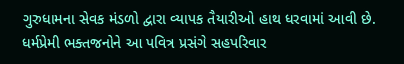ગુરુધામના સેવક મંડળો દ્વારા વ્યાપક તૈયારીઓ હાથ ધરવામાં આવી છે. ધર્મપ્રેમી ભક્તજનોને આ પવિત્ર પ્રસંગે સહપરિવાર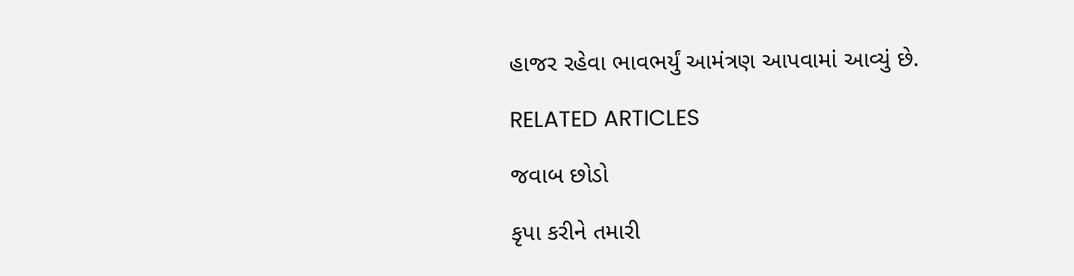હાજર રહેવા ભાવભર્યું આમંત્રણ આપવામાં આવ્યું છે.

RELATED ARTICLES

જવાબ છોડો

કૃપા કરીને તમારી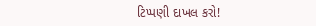ટિપ્પણી દાખલ કરો!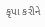કૃપા કરીને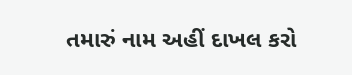તમારું નામ અહીં દાખલ કરો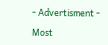- Advertisment -

Most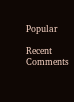Popular

Recent Comments